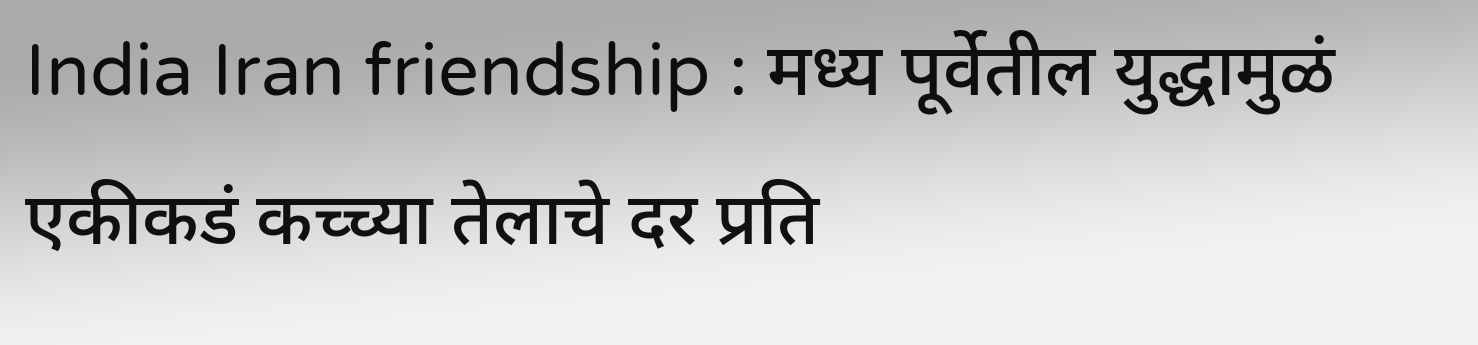India Iran friendship : मध्य पूर्वेतील युद्धामुळं एकीकडं कच्च्या तेलाचे दर प्रति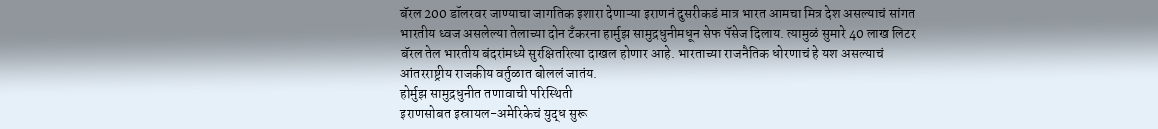बॅरल 200 डॉलरवर जाण्याचा जागतिक इशारा देणाऱ्या इराणनं दुसरीकडं मात्र भारत आमचा मित्र देश असल्याचं सांगत भारतीय ध्वज असलेल्या तेलाच्या दोन टँकरना हार्मुझ सामुद्रधुनीमधून सेफ पॅसेज दिलाय. त्यामुळं सुमारे 40 लाख लिटर बॅरल तेल भारतीय बंदरांमध्ये सुरक्षितरित्या दाखल होणार आहे. भारताच्या राजनैतिक धोरणाचं हे यश असल्याचं आंतरराष्ट्रीय राजकीय वर्तुळात बोललं जातंय.
होर्मुझ सामुद्रधुनीत तणावाची परिस्थिती
इराणसोबत इस्रायल-अमेरिकेचं युद्ध सुरू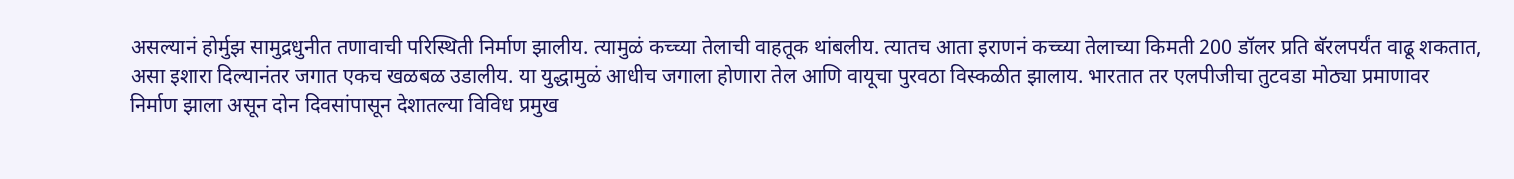असल्यानं होर्मुझ सामुद्रधुनीत तणावाची परिस्थिती निर्माण झालीय. त्यामुळं कच्च्या तेलाची वाहतूक थांबलीय. त्यातच आता इराणनं कच्च्या तेलाच्या किमती 200 डॉलर प्रति बॅरलपर्यंत वाढू शकतात, असा इशारा दिल्यानंतर जगात एकच खळबळ उडालीय. या युद्धामुळं आधीच जगाला होणारा तेल आणि वायूचा पुरवठा विस्कळीत झालाय. भारतात तर एलपीजीचा तुटवडा मोठ्या प्रमाणावर निर्माण झाला असून दोन दिवसांपासून देशातल्या विविध प्रमुख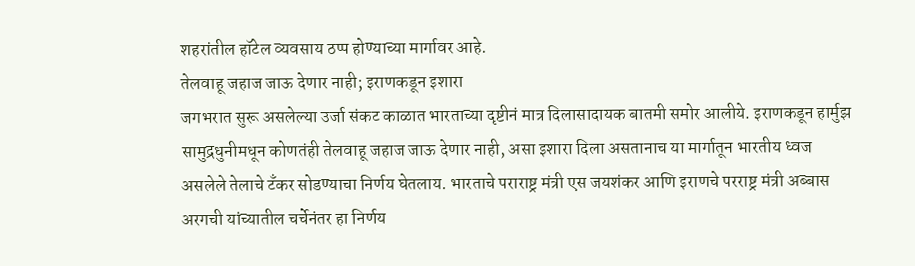शहरांतील हॉटेल व्यवसाय ठप्प होण्याच्या मार्गावर आहे.
तेलवाहू जहाज जाऊ देणार नाही; इराणकडून इशारा
जगभरात सुरू असलेल्या उर्जा संकट काळात भारताच्या दृष्टीनं मात्र दिलासादायक बातमी समोर आलीये. इराणकडून हार्मुझ सामुद्रधुनीमधून कोणतंही तेलवाहू जहाज जाऊ देणार नाही, असा इशारा दिला असतानाच या मार्गातून भारतीय ध्वज असलेले तेलाचे टँकर सोडण्याचा निर्णय घेतलाय. भारताचे पराराष्ट्र मंत्री एस जयशंकर आणि इराणचे परराष्ट्र मंत्री अब्बास अरगची यांच्यातील चर्चेनंतर हा निर्णय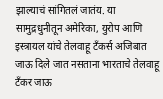झाल्याचं सांगितलं जातंय. या सामुद्रधुनीतून अमेरिका, युरोप आणि इस्त्रायल यांचे तेलवाहू टँकर्स अजिबात जाऊ दिले जात नसताना भारताचे तेलवाहू टँकर जाऊ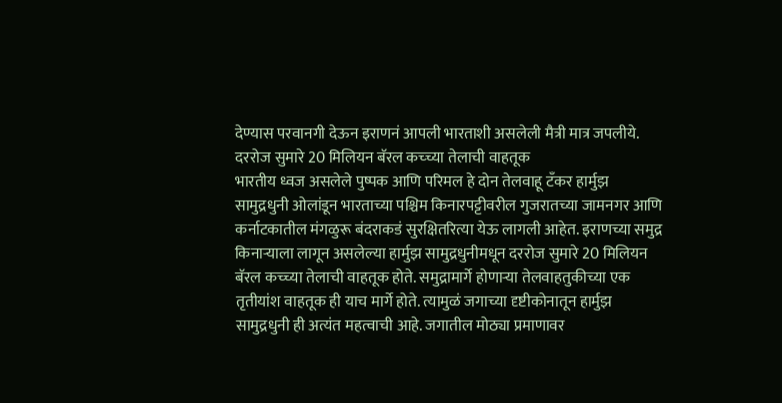देण्यास परवानगी देऊन इराणनं आपली भारताशी असलेली मैत्री मात्र जपलीये.
दररोज सुमारे 20 मिलियन बॅरल कच्च्या तेलाची वाहतूक
भारतीय ध्वज असलेले पुष्पक आणि परिमल हे दोन तेलवाहू टँकर हार्मुझ सामुद्रधुनी ओलांडून भारताच्या पश्चिम किनारपट्टीवरील गुजरातच्या जामनगर आणि कर्नाटकातील मंगळुरू बंदराकडं सुरक्षितरित्या येऊ लागली आहेत. इराणच्या समुद्र किनाऱ्याला लागून असलेल्या हार्मुझ सामुद्रधुनीमधून दररोज सुमारे 20 मिलियन बॅरल कच्च्या तेलाची वाहतूक होते. समुद्रामार्गे होणाऱ्या तेलवाहतुकीच्या एक तृतीयांश वाहतूक ही याच मार्गे होते. त्यामुळं जगाच्या दृष्टीकोनातून हार्मुझ सामुद्रधुनी ही अत्यंत महत्वाची आहे. जगातील मोठ्या प्रमाणावर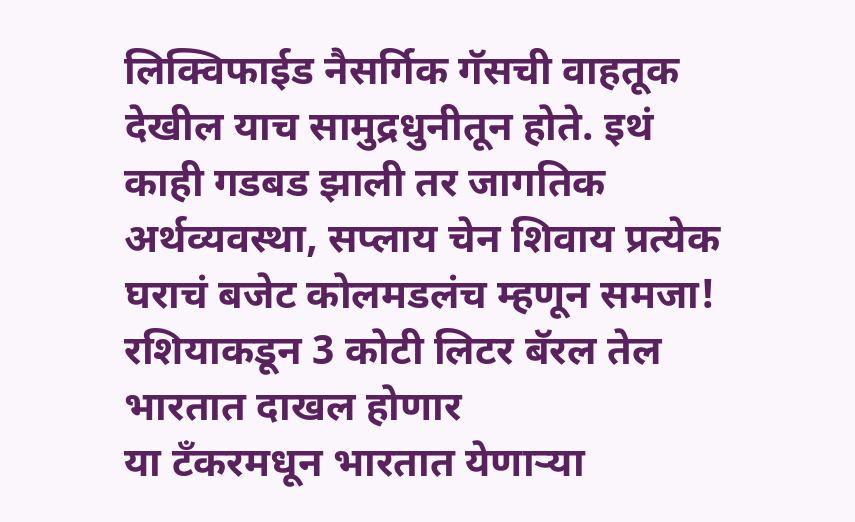लिक्विफाईड नैसर्गिक गॅसची वाहतूक देखील याच सामुद्रधुनीतून होते. इथं काही गडबड झाली तर जागतिक अर्थव्यवस्था, सप्लाय चेन शिवाय प्रत्येक घराचं बजेट कोलमडलंच म्हणून समजा!
रशियाकडून 3 कोटी लिटर बॅरल तेल भारतात दाखल होणार
या टँकरमधून भारतात येणाऱ्या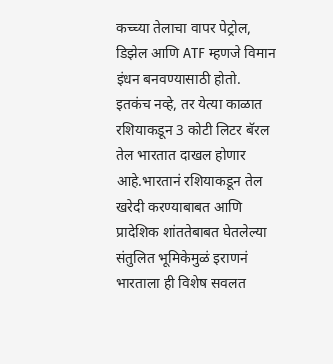कच्च्या तेलाचा वापर पेट्रोल, डिझेल आणि ATF म्हणजे विमान इंधन बनवण्यासाठी होतो. इतकंच नव्हे, तर येत्या काळात रशियाकडून 3 कोटी लिटर बॅरल तेल भारतात दाखल होणार आहे.भारतानं रशियाकडून तेल खरेदी करण्याबाबत आणि प्रादेशिक शांततेबाबत घेतलेल्या संतुलित भूमिकेमुळं इराणनं भारताला ही विशेष सवलत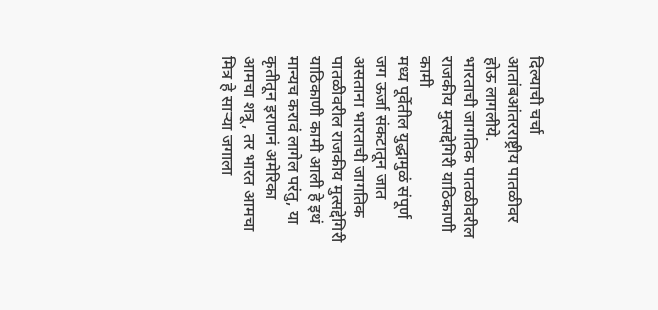दिल्याची चर्चा आतांबआंतरराष्ट्रीय पातळीवर होऊ लागलीये.
भारताची जागतिक पातळीवरील राजकीय मुत्सद्देगिरी याठिकाणी कामी
मध्य पूर्वेतील युद्धामुळं संपूर्ण जग ऊर्जा संकटातून जात असताना भारताची जागतिक पातळीवरील राजकीय मुत्सद्देगिरी याठिकाणी कामी आली हे इथं मान्यच करावं लागेल परंतु, या कृतीतून इराणनं अमेरिका आमचा शत्रू, तर भारत आमचा मित्र हे साऱ्या जगाला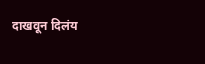दाखवून दिलंय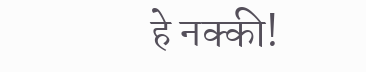हे नक्की!